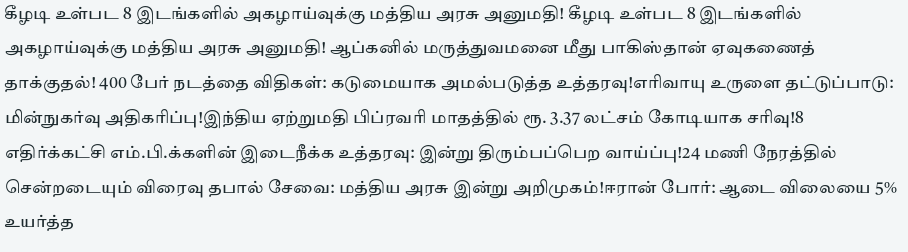கீழடி உள்பட 8 இடங்களில் அகழாய்வுக்கு மத்திய அரசு அனுமதி! கீழடி உள்பட 8 இடங்களில் அகழாய்வுக்கு மத்திய அரசு அனுமதி! ஆப்கனில் மருத்துவமனை மீது பாகிஸ்தான் ஏவுகணைத் தாக்குதல்! 400 பேர் நடத்தை விதிகள்: கடுமையாக அமல்படுத்த உத்தரவு!எரிவாயு உருளை தட்டுப்பாடு: மின்நுகர்வு அதிகரிப்பு!இந்திய ஏற்றுமதி பிப்ரவரி மாதத்தில் ரூ. 3.37 லட்சம் கோடியாக சரிவு!8 எதிர்க்கட்சி எம்.பி.க்களின் இடைநீக்க உத்தரவு: இன்று திரும்பப்பெற வாய்ப்பு!24 மணி நேரத்தில் சென்றடையும் விரைவு தபால் சேவை: மத்திய அரசு இன்று அறிமுகம்!ஈரான் போர்: ஆடை விலையை 5% உயர்த்த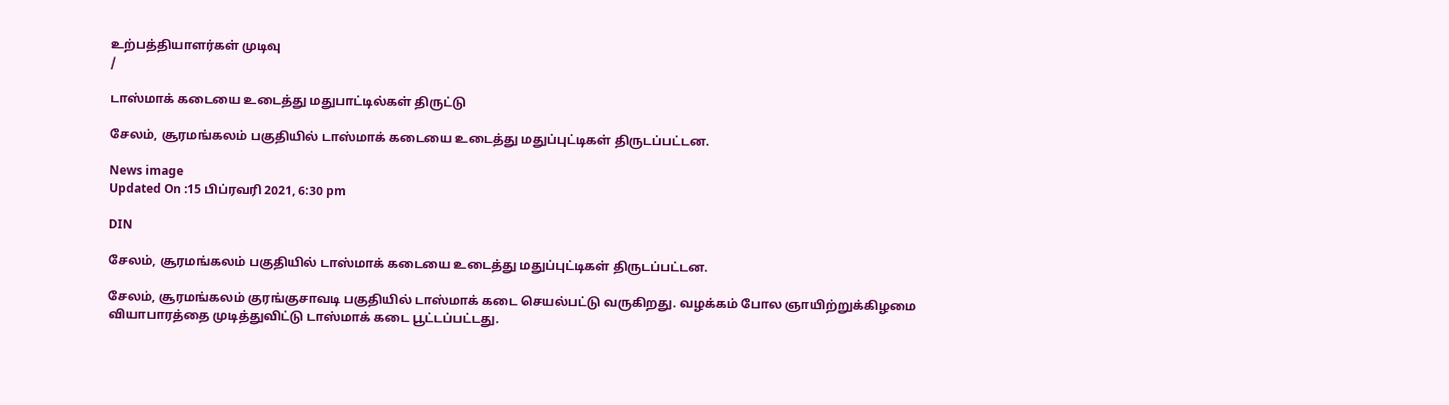உற்பத்தியாளர்கள் முடிவு
/

டாஸ்மாக் கடையை உடைத்து மதுபாட்டில்கள் திருட்டு

சேலம், சூரமங்கலம் பகுதியில் டாஸ்மாக் கடையை உடைத்து மதுப்புட்டிகள் திருடப்பட்டன.

News image
Updated On :15 பிப்ரவரி 2021, 6:30 pm

DIN

சேலம், சூரமங்கலம் பகுதியில் டாஸ்மாக் கடையை உடைத்து மதுப்புட்டிகள் திருடப்பட்டன.

சேலம், சூரமங்கலம் குரங்குசாவடி பகுதியில் டாஸ்மாக் கடை செயல்பட்டு வருகிறது. வழக்கம் போல ஞாயிற்றுக்கிழமை வியாபாரத்தை முடித்துவிட்டு டாஸ்மாக் கடை பூட்டப்பட்டது.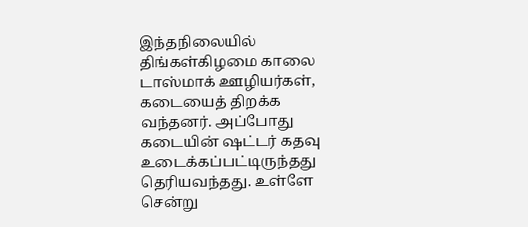இந்தநிலையில் திங்கள்கிழமை காலை டாஸ்மாக் ஊழியர்கள், கடையைத் திறக்க வந்தனர். அப்போது கடையின் ஷட்டர் கதவு உடைக்கப்பட்டிருந்தது தெரியவந்தது. உள்ளே சென்று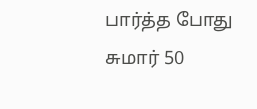பார்த்த போது சுமார் 50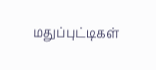மதுப்புட்டிகள்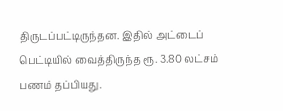திருடப்பட்டிருந்தன. இதில் அட்டைப் பெட்டியில் வைத்திருந்த ரூ. 3.80 லட்சம் பணம் தப்பியது.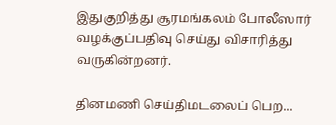இதுகுறித்து சூரமங்கலம் போலீஸார் வழக்குப்பதிவு செய்து விசாரித்து வருகின்றனர்.

தினமணி செய்திமடலைப் பெற...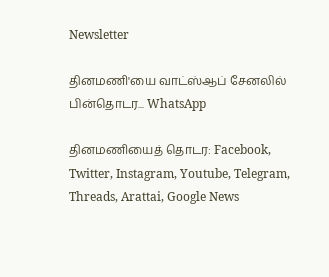Newsletter

தினமணி'யை வாட்ஸ்ஆப் சேனலில் பின்தொடர... WhatsApp

தினமணியைத் தொடர: Facebook, Twitter, Instagram, Youtube, Telegram, Threads, Arattai, Google News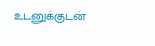உடனுக்குடன்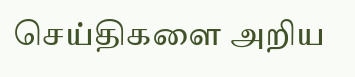செய்திகளை அறிய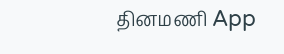தினமணி App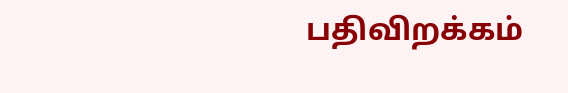பதிவிறக்கம்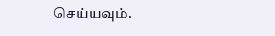செய்யவும்.